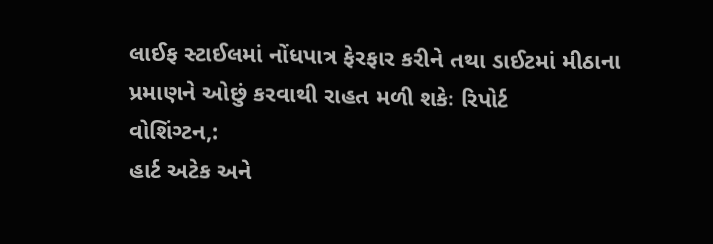લાઈફ સ્ટાઈલમાં નોંધપાત્ર ફેરફાર કરીને તથા ડાઈટમાં મીઠાના
પ્રમાણને ઓછું કરવાથી રાહત મળી શકેઃ રિપોર્ટ
વોશિંગ્ટન,:
હાર્ટ અટેક અને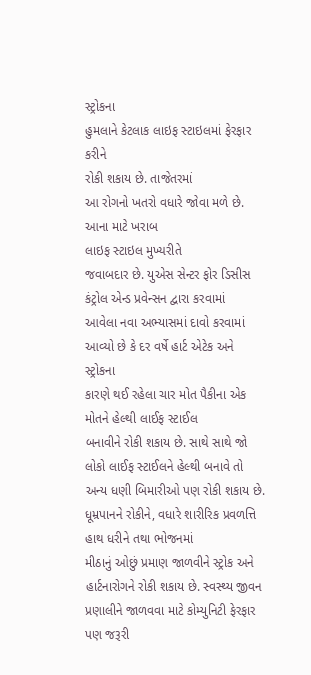સ્ટ્રોકના
હુમલાને કેટલાક લાઇફ સ્ટાઇલમાં ફેરફાર કરીને
રોકી શકાય છે. તાજેતરમાં
આ રોગનો ખતરો વધારે જોવા મળે છે. આના માટે ખરાબ
લાઇફ સ્ટાઇલ મુખ્યરીતે
જવાબદાર છે. યુએસ સેન્ટર ફોર ડિસીસ કંટ્રોલ એન્ડ પ્રવેન્સન દ્વારા કરવામાં
આવેલા નવા અભ્યાસમાં દાવો કરવામાં આવ્યો છે કે દર વર્ષે હાર્ટ એટેક અને સ્ટ્રોકના
કારણે થઈ રહેલા ચાર મોત પૈકીના એક મોતને હેલ્થી લાઈફ સ્ટાઈલ
બનાવીને રોકી શકાય છે. સાથે સાથે જો લોકો લાઈફ સ્ટાઈલને હેલ્થી બનાવે તો
અન્ય ધણી બિમારીઓ પણ રોકી શકાય છે.
ધૂમ્રપાનને રોકીને, વધારે શારીરિક પ્રવળત્તિ હાથ ધરીને તથા ભોજનમાં
મીઠાનું ઓછું પ્રમાણ જાળવીને સ્ટ્રોક અને
હાર્ટનારોગને રોકી શકાય છે. સ્વસ્થ્ય જીવન પ્રણાલીને જાળવવા માટે કોમ્યુનિટી ફેરફાર પણ જરૂરી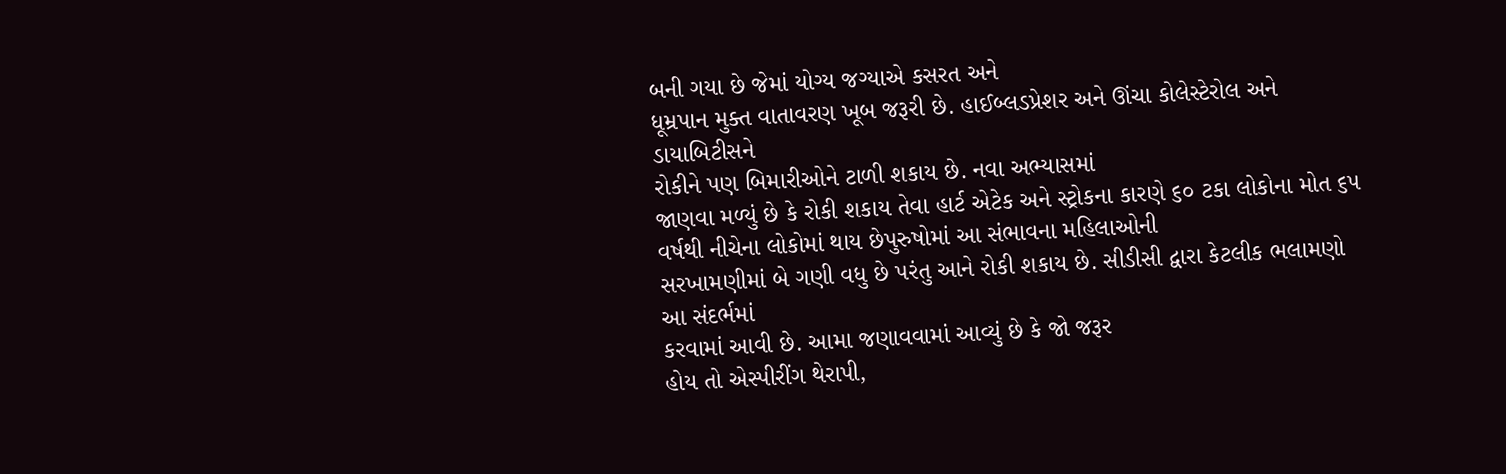બની ગયા છે જેમાં યોગ્ય જગ્યાએ કસરત અને
ધૂમ્રપાન મુક્ત વાતાવરણ ખૂબ જરૂરી છે. હાઈબ્લડપ્રેશર અને ઊંચા કોલેસ્ટેરોલ અને ડાયાબિટીસને
રોકીને પણ બિમારીઓને ટાળી શકાય છે. નવા અભ્યાસમાં
જાણવા મળ્યું છે કે રોકી શકાય તેવા હાર્ટ એટેક અને સ્ટ્રોકના કારણે ૬૦ ટકા લોકોના મોત ૬૫
વર્ષથી નીચેના લોકોમાં થાય છેપુરુષોમાં આ સંભાવના મહિલાઓની
સરખામણીમાં બે ગણી વધુ છે પરંતુ આને રોકી શકાય છે. સીડીસી દ્વારા કેટલીક ભલામણો આ સંદર્ભમાં
કરવામાં આવી છે. આમા જણાવવામાં આવ્યું છે કે જો જરૂર
હોય તો એસ્પીરીંગ થેરાપી,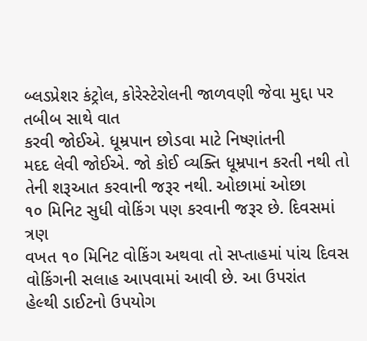બ્લડપ્રેશર કંટ્રોલ, કોરેસ્ટેરોલની જાળવણી જેવા મુદ્દા પર તબીબ સાથે વાત
કરવી જોઈએ. ધૂમ્રપાન છોડવા માટે નિષ્ણાંતની
મદદ લેવી જોઈએ. જો કોઈ વ્યક્તિ ધૂમ્રપાન કરતી નથી તો તેની શરૂઆત કરવાની જરૂર નથી. ઓછામાં ઓછા
૧૦ મિનિટ સુધી વોકિંગ પણ કરવાની જરૂર છે. દિવસમાં ત્રણ
વખત ૧૦ મિનિટ વોકિંગ અથવા તો સપ્તાહમાં પાંચ દિવસ વોકિંગની સલાહ આપવામાં આવી છે. આ ઉપરાંત
હેલ્થી ડાઈટનો ઉપયોગ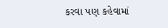કરવા પણ કહેવામાં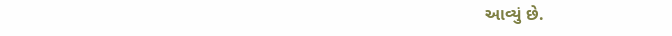આવ્યું છે.